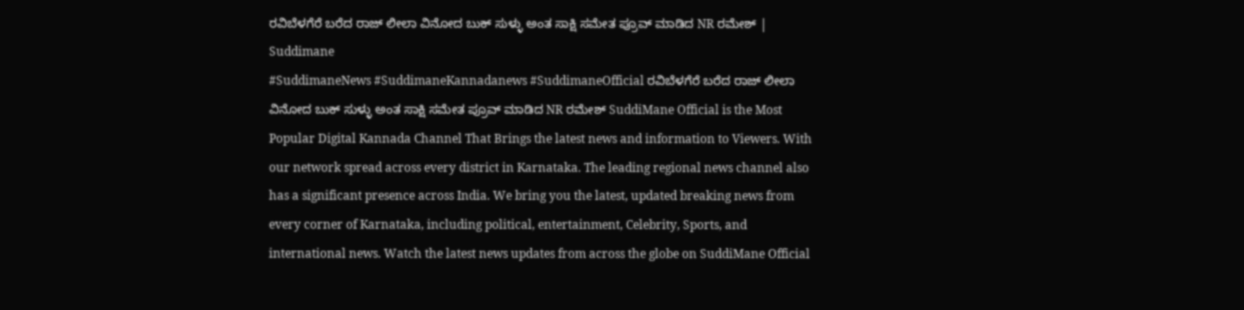ರವಿಬೆಳಗೆರೆ ಬರೆದ ರಾಜ್ ಲೀಲಾ ವಿನೋದ ಬುಕ್ ಸುಳ್ಳು ಅಂತ ಸಾಕ್ಷಿ ಸಮೇತ ಪ್ರೂವ್ ಮಾಡಿದ NR ರಮೇಶ್ | Suddimane
#SuddimaneNews #SuddimaneKannadanews #SuddimaneOfficial ರವಿಬೆಳಗೆರೆ ಬರೆದ ರಾಜ್ ಲೀಲಾ ವಿನೋದ ಬುಕ್ ಸುಳ್ಳು ಅಂತ ಸಾಕ್ಷಿ ಸಮೇತ ಪ್ರೂವ್ ಮಾಡಿದ NR ರಮೇಶ್ SuddiMane Official is the Most Popular Digital Kannada Channel That Brings the latest news and information to Viewers. With our network spread across every district in Karnataka. The leading regional news channel also has a significant presence across India. We bring you the latest, updated breaking news from every corner of Karnataka, including political, entertainment, Celebrity, Sports, and international news. Watch the latest news updates from across the globe on SuddiMane Official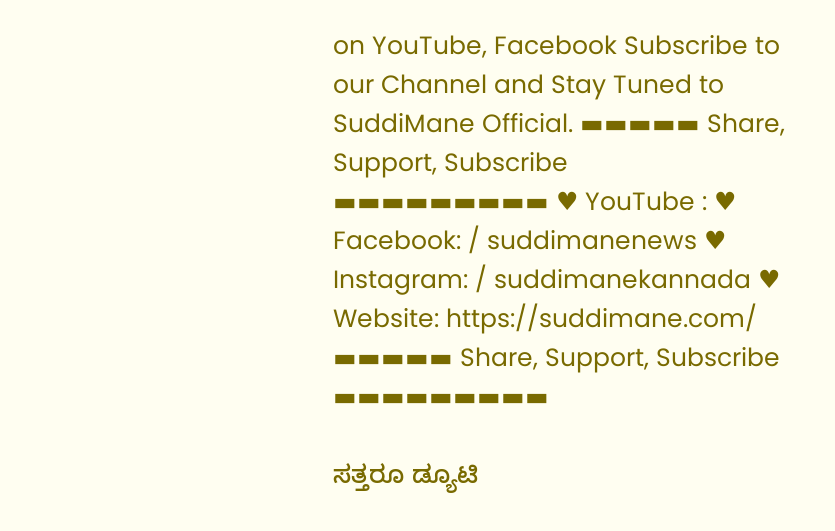on YouTube, Facebook Subscribe to our Channel and Stay Tuned to SuddiMane Official. ▬▬▬▬▬ Share, Support, Subscribe ▬▬▬▬▬▬▬▬▬ ♥ YouTube : ♥ Facebook: / suddimanenews ♥ Instagram: / suddimanekannada ♥ Website: https://suddimane.com/ ▬▬▬▬▬ Share, Support, Subscribe ▬▬▬▬▬▬▬▬▬

ಸತ್ತರೂ ಡ್ಯೂಟಿ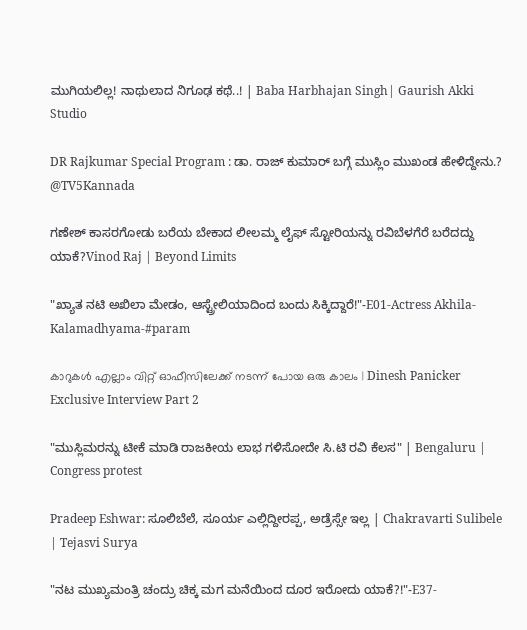ಮುಗಿಯಲಿಲ್ಲ! ನಾಥುಲಾದ ನಿಗೂಢ ಕಥೆ..! | Baba Harbhajan Singh| Gaurish Akki Studio

DR Rajkumar Special Program : ಡಾ. ರಾಜ್ ಕುಮಾರ್ ಬಗ್ಗೆ ಮುಸ್ಲಿಂ ಮುಖಂಡ ಹೇಳಿದ್ದೇನು.? @TV5Kannada

ಗಣೇಶ್ ಕಾಸರಗೋಡು ಬರೆಯ ಬೇಕಾದ ಲೀಲಮ್ಮ ಲೈಫ್ ಸ್ಟೋರಿಯನ್ನು ರವಿಬೆಳಗೆರೆ ಬರೆದದ್ದು ಯಾಕೆ?Vinod Raj | Beyond Limits

"ಖ್ಯಾತ ನಟಿ ಅಖಿಲಾ ಮೇಡಂ, ಆಸ್ಟ್ರೇಲಿಯಾದಿಂದ ಬಂದು ಸಿಕ್ಕಿದ್ದಾರೆ!"-E01-Actress Akhila-Kalamadhyama-#param

കാറുകൾ എല്ലാം വിറ്റ് ഓഫീസിലേക്ക് നടന്ന് പോയ ഒരു കാലം | Dinesh Panicker Exclusive Interview Part 2

"ಮುಸ್ಲಿಮರನ್ನು ಟೀಕೆ ಮಾಡಿ ರಾಜಕೀಯ ಲಾಭ ಗಳಿಸೋದೇ ಸಿ.ಟಿ ರವಿ ಕೆಲಸ" | Bengaluru | Congress protest

Pradeep Eshwar: ಸೂಲಿಬೆಲೆ, ಸೂರ್ಯ ಎಲ್ಲಿದ್ದೀರಪ್ಪ, ಅಡ್ರೆಸ್ಸೇ ಇಲ್ಲ | Chakravarti Sulibele | Tejasvi Surya

"ನಟ ಮುಖ್ಯಮಂತ್ರಿ ಚಂದ್ರು ಚಿಕ್ಕ ಮಗ ಮನೆಯಿಂದ ದೂರ ಇರೋದು ಯಾಕೆ?!"-E37-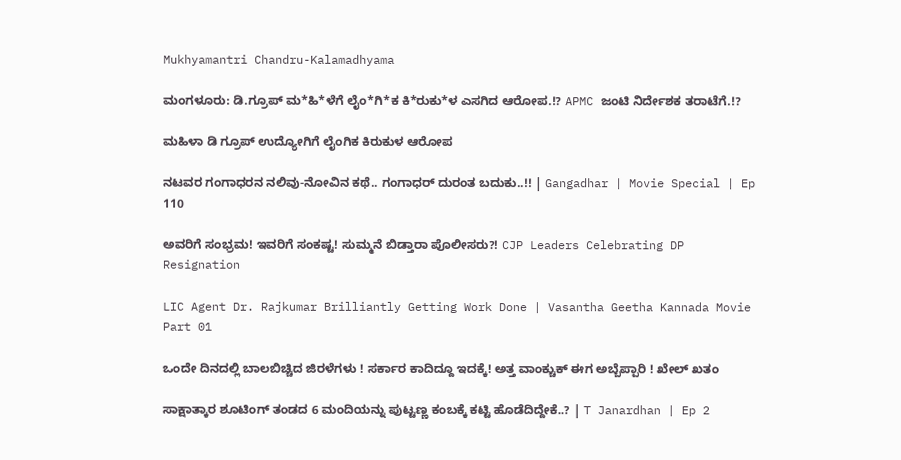Mukhyamantri Chandru-Kalamadhyama

ಮಂಗಳೂರು: ಡಿ.ಗ್ರೂಪ್ ಮ*ಹಿ*ಳೆಗೆ ಲೈಂ*ಗಿ*ಕ ಕಿ*ರುಕು*ಳ ಎಸಗಿದ ಆರೋಪ.!? APMC ಜಂಟಿ ನಿರ್ದೇಶಕ ತರಾಟೆಗೆ.!?

ಮಹಿಳಾ ಡಿ ಗ್ರೂಪ್ ಉದ್ಯೋಗಿಗೆ ಲೈಂಗಿಕ ಕಿರುಕುಳ ಆರೋಪ

ನಟವರ ಗಂಗಾಧರನ ನಲಿವು-ನೋವಿನ ಕಥೆ.. ಗಂಗಾಧರ್ ದುರಂತ ಬದುಕು..!! | Gangadhar | Movie Special | Ep 110

ಅವರಿಗೆ ಸಂಭ್ರಮ! ಇವರಿಗೆ ಸಂಕಷ್ಟ! ಸುಮ್ಮನೆ ಬಿಡ್ತಾರಾ ಪೊಲೀಸರು?! CJP Leaders Celebrating DP Resignation

LIC Agent Dr. Rajkumar Brilliantly Getting Work Done | Vasantha Geetha Kannada Movie Part 01

ಒಂದೇ ದಿನದಲ್ಲಿ ಬಾಲಬಿಚ್ಚಿದ ಜಿರಳೆಗಳು ! ಸರ್ಕಾರ ಕಾದಿದ್ದೂ ಇದಕ್ಕೆ! ಅತ್ತ ವಾಂಕ್ಚುಕ್ ಈಗ ಅಬ್ಬೆಪ್ಪಾರಿ ! ಖೇಲ್ ಖತಂ

ಸಾಕ್ಷಾತ್ಕಾರ ಶೂಟಿಂಗ್ ತಂಡದ 6 ಮಂದಿಯನ್ನು ಪುಟ್ಟಣ್ಣ ಕಂಬಕ್ಕೆ ಕಟ್ಟಿ ಹೊಡೆದಿದ್ದೇಕೆ..? | T Janardhan | Ep 2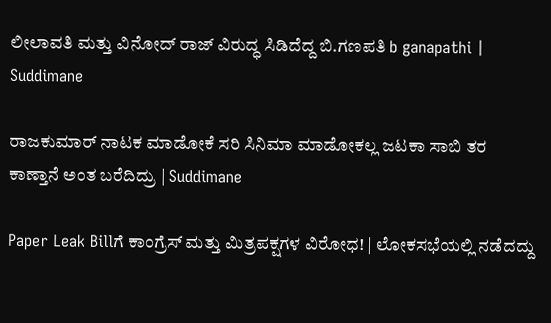ಲೀಲಾವತಿ ಮತ್ತು ವಿನೋದ್ ರಾಜ್ ವಿರುದ್ಧ ಸಿಡಿದೆದ್ದ ಬಿ.ಗಣಪತಿ b ganapathi | Suddimane

ರಾಜಕುಮಾರ್ ನಾಟಕ ಮಾಡೋಕೆ ಸರಿ ಸಿನಿಮಾ ಮಾಡೋಕಲ್ಲ ಜಟಕಾ ಸಾಬಿ ತರ ಕಾಣ್ತಾನೆ ಅಂತ ಬರೆದಿದ್ರು | Suddimane

Paper Leak Billಗೆ ಕಾಂಗ್ರೆಸ್ ಮತ್ತು ಮಿತ್ರಪಕ್ಷಗಳ ವಿರೋಧ! | ಲೋಕಸಭೆಯಲ್ಲಿ ನಡೆದದ್ದು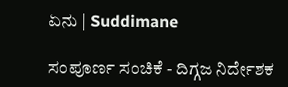ಏನು | Suddimane

ಸಂಪೂರ್ಣ ಸಂಚಿಕೆ - ದಿಗ್ಗಜ ನಿರ್ದೇಶಕ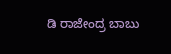ಡಿ ರಾಜೇಂದ್ರ ಬಾಬು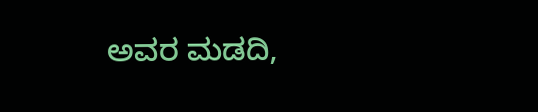ಅವರ ಮಡದಿ,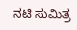ನಟಿ ಸುಮಿತ್ರ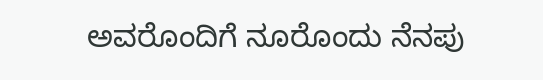ಅವರೊಂದಿಗೆ ನೂರೊಂದು ನೆನಪು